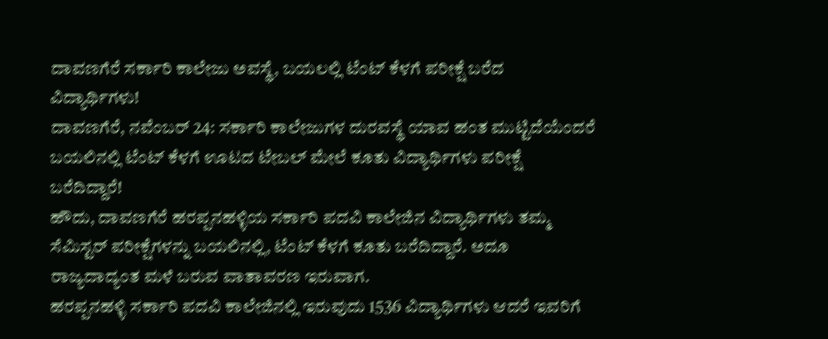ದಾವಣಗೆರೆ ಸರ್ಕಾರಿ ಕಾಲೇಜು ಅವಸ್ಥೆ, ಬಯಲಲ್ಲಿ ಟೆಂಟ್ ಕೆಳಗೆ ಪರೀಕ್ಷೆ ಬರೆದ ವಿದ್ಯಾರ್ಥಿಗಳು!
ದಾವಣಗೆರೆ, ನವೆಂಬರ್ 24: ಸರ್ಕಾರಿ ಕಾಲೇಜುಗಳ ದುರವಸ್ಥೆ ಯಾವ ಹಂತ ಮುಟ್ಟಿದೆಯೆಂದರೆ ಬಯಲಿನಲ್ಲಿ ಟೆಂಟ್ ಕೆಳಗೆ ಊಟದ ಟೇಬಲ್ ಮೇಲೆ ಕೂತು ವಿದ್ಯಾರ್ಥಿಗಳು ಪರೀಕ್ಷೆ ಬರೆದಿದ್ದಾರೆ!
ಹೌದು, ದಾವಣಗೆರೆ ಹರಪ್ಪನಹಳ್ಳಿಯ ಸರ್ಕಾರಿ ಪದವಿ ಕಾಲೇಜಿನ ವಿದ್ಯಾರ್ಥಿಗಳು ತಮ್ಮ ಸೆಮಿಸ್ಟರ್ ಪರೀಕ್ಷೆಗಳನ್ನು ಬಯಲಿನಲ್ಲಿ, ಟೆಂಟ್ ಕೆಳಗೆ ಕೂತು ಬರೆದಿದ್ದಾರೆ. ಅದೂ ರಾಜ್ಯದಾದ್ಯಂತ ಮಳೆ ಬರುವ ವಾತಾವರಣ ಇರುವಾಗ.
ಹರಪ್ಪನಹಳ್ಳಿ ಸರ್ಕಾರಿ ಪದವಿ ಕಾಲೇಜಿನಲ್ಲಿ ಇರುವುದು 1536 ವಿದ್ಯಾರ್ಥಿಗಳು ಆದರೆ ಇವರಿಗೆ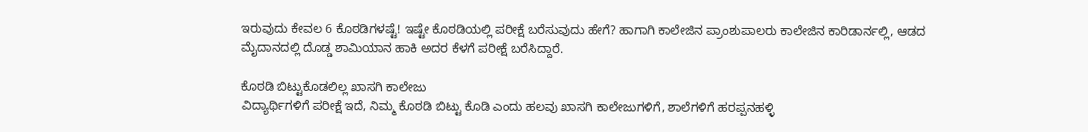ಇರುವುದು ಕೇವಲ 6 ಕೊಠಡಿಗಳಷ್ಟೆ! ಇಷ್ಟೇ ಕೊಠಡಿಯಲ್ಲಿ ಪರೀಕ್ಷೆ ಬರೆಸುವುದು ಹೇಗೆ? ಹಾಗಾಗಿ ಕಾಲೇಜಿನ ಪ್ರಾಂಶುಪಾಲರು ಕಾಲೇಜಿನ ಕಾರಿಡಾರ್ನಲ್ಲಿ, ಆಡದ ಮೈದಾನದಲ್ಲಿ ದೊಡ್ಡ ಶಾಮಿಯಾನ ಹಾಕಿ ಅದರ ಕೆಳಗೆ ಪರೀಕ್ಷೆ ಬರೆಸಿದ್ದಾರೆ.

ಕೊಠಡಿ ಬಿಟ್ಟುಕೊಡಲಿಲ್ಲ ಖಾಸಗಿ ಕಾಲೇಜು
ವಿದ್ಯಾರ್ಥಿಗಳಿಗೆ ಪರೀಕ್ಷೆ ಇದೆ, ನಿಮ್ಮ ಕೊಠಡಿ ಬಿಟ್ಟು ಕೊಡಿ ಎಂದು ಹಲವು ಖಾಸಗಿ ಕಾಲೇಜುಗಳಿಗೆ, ಶಾಲೆಗಳಿಗೆ ಹರಪ್ಪನಹಳ್ಳಿ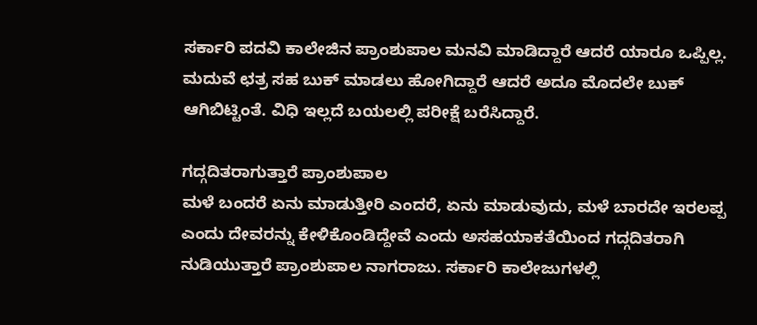ಸರ್ಕಾರಿ ಪದವಿ ಕಾಲೇಜಿನ ಪ್ರಾಂಶುಪಾಲ ಮನವಿ ಮಾಡಿದ್ದಾರೆ ಆದರೆ ಯಾರೂ ಒಪ್ಪಿಲ್ಲ. ಮದುವೆ ಛತ್ರ ಸಹ ಬುಕ್ ಮಾಡಲು ಹೋಗಿದ್ದಾರೆ ಆದರೆ ಅದೂ ಮೊದಲೇ ಬುಕ್ ಆಗಿಬಿಟ್ಟಿಂತೆ. ವಿಧಿ ಇಲ್ಲದೆ ಬಯಲಲ್ಲಿ ಪರೀಕ್ಷೆ ಬರೆಸಿದ್ದಾರೆ.

ಗದ್ಗದಿತರಾಗುತ್ತಾರೆ ಪ್ರಾಂಶುಪಾಲ
ಮಳೆ ಬಂದರೆ ಏನು ಮಾಡುತ್ತೀರಿ ಎಂದರೆ, ಏನು ಮಾಡುವುದು, ಮಳೆ ಬಾರದೇ ಇರಲಪ್ಪ ಎಂದು ದೇವರನ್ನು ಕೇಳಿಕೊಂಡಿದ್ದೇವೆ ಎಂದು ಅಸಹಯಾಕತೆಯಿಂದ ಗದ್ಗದಿತರಾಗಿ ನುಡಿಯುತ್ತಾರೆ ಪ್ರಾಂಶುಪಾಲ ನಾಗರಾಜು. ಸರ್ಕಾರಿ ಕಾಲೇಜುಗಳಲ್ಲಿ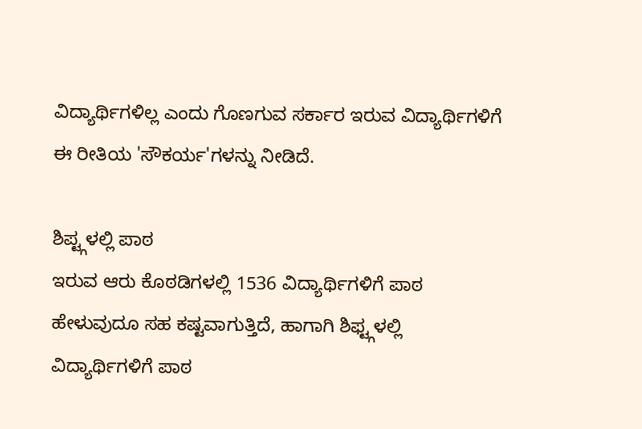ವಿದ್ಯಾರ್ಥಿಗಳಿಲ್ಲ ಎಂದು ಗೊಣಗುವ ಸರ್ಕಾರ ಇರುವ ವಿದ್ಯಾರ್ಥಿಗಳಿಗೆ ಈ ರೀತಿಯ 'ಸೌಕರ್ಯ'ಗಳನ್ನು ನೀಡಿದೆ.

ಶಿಪ್ಟ್ಗಳಲ್ಲಿ ಪಾಠ
ಇರುವ ಆರು ಕೊಠಡಿಗಳಲ್ಲಿ 1536 ವಿದ್ಯಾರ್ಥಿಗಳಿಗೆ ಪಾಠ ಹೇಳುವುದೂ ಸಹ ಕಷ್ಟವಾಗುತ್ತಿದೆ, ಹಾಗಾಗಿ ಶಿಫ್ಟ್ಗಳಲ್ಲಿ ವಿದ್ಯಾರ್ಥಿಗಳಿಗೆ ಪಾಠ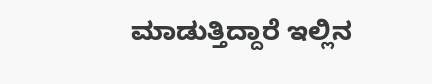ಮಾಡುತ್ತಿದ್ದಾರೆ ಇಲ್ಲಿನ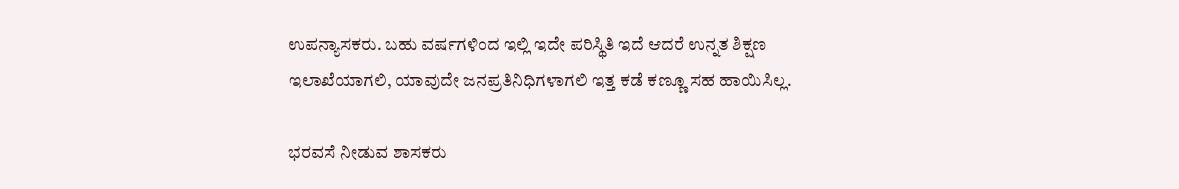ಉಪನ್ಯಾಸಕರು. ಬಹು ವರ್ಷಗಳಿಂದ ಇಲ್ಲಿ ಇದೇ ಪರಿಸ್ಥಿತಿ ಇದೆ ಆದರೆ ಉನ್ನತ ಶಿಕ್ಷಣ ಇಲಾಖೆಯಾಗಲಿ, ಯಾವುದೇ ಜನಪ್ರತಿನಿಧಿಗಳಾಗಲಿ ಇತ್ತ ಕಡೆ ಕಣ್ಣೂ ಸಹ ಹಾಯಿಸಿಲ್ಲ.

ಭರವಸೆ ನೀಡುವ ಶಾಸಕರು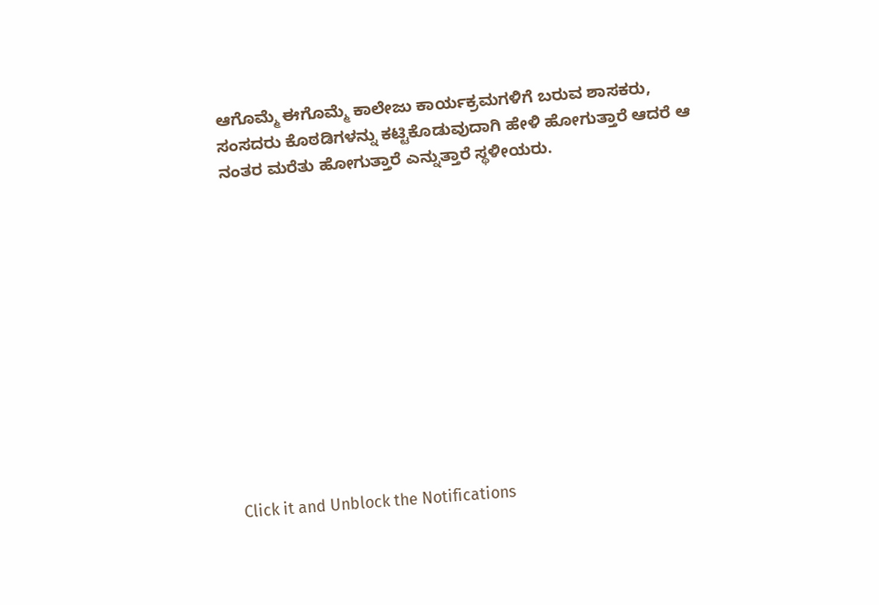ಆಗೊಮ್ಮೆ ಈಗೊಮ್ಮೆ ಕಾಲೇಜು ಕಾರ್ಯಕ್ರಮಗಳಿಗೆ ಬರುವ ಶಾಸಕರು, ಸಂಸದರು ಕೊಠಡಿಗಳನ್ನು ಕಟ್ಟಿಕೊಡುವುದಾಗಿ ಹೇಳಿ ಹೋಗುತ್ತಾರೆ ಆದರೆ ಆ ನಂತರ ಮರೆತು ಹೋಗುತ್ತಾರೆ ಎನ್ನುತ್ತಾರೆ ಸ್ಥಳೀಯರು.












Click it and Unblock the Notifications